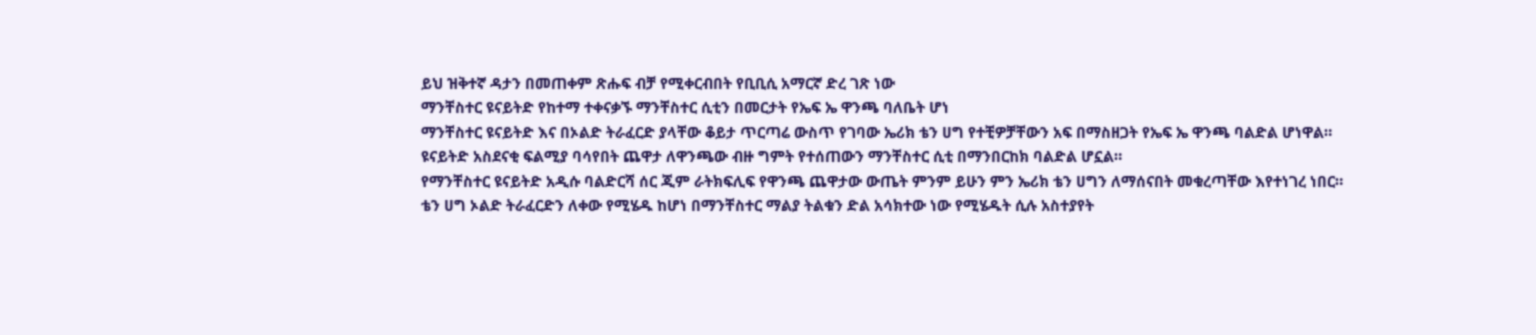ይህ ዝቅተኛ ዳታን በመጠቀም ጽሑፍ ብቻ የሚቀርብበት የቢቢሲ አማርኛ ድረ ገጽ ነው
ማንቸስተር ዩናይትድ የከተማ ተቀናቃኙ ማንቸስተር ሲቲን በመርታት የኤፍ ኤ ዋንጫ ባለቤት ሆነ
ማንቸስተር ዩናይትድ እና በኦልድ ትራፈርድ ያላቸው ቆይታ ጥርጣሬ ውስጥ የገባው ኤሪክ ቴን ሀግ የተቺዎቻቸውን አፍ በማስዘጋት የኤፍ ኤ ዋንጫ ባልድል ሆነዋል።
ዩናይትድ አስደናቂ ፍልሚያ ባሳየበት ጨዋታ ለዋንጫው ብዙ ግምት የተሰጠውን ማንቸስተር ሲቲ በማንበርከክ ባልድል ሆኗል።
የማንቸስተር ዩናይትድ አዲሱ ባልድርሻ ሰር ጂም ራትክፍሊፍ የዋንጫ ጨዋታው ውጤት ምንም ይሁን ምን ኤሪክ ቴን ሀግን ለማሰናበት መቁረጣቸው እየተነገረ ነበር።
ቴን ሀግ ኦልድ ትራፈርድን ለቀው የሚሄዱ ከሆነ በማንቸስተር ማልያ ትልቁን ድል አሳክተው ነው የሚሄዱት ሲሉ አስተያየት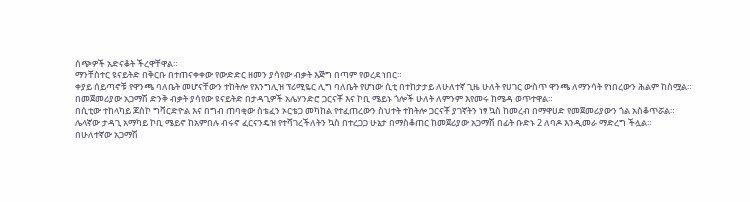ሰጭዎች አድናቆት ችረዋቸዋል።
ማንቸስተር ዩናይትድ በቅርቡ በተጠናቀቀው የውድድር ዘመን ያሳየው ብቃት እጅግ በጣም የወረደ ነበር።
ቀያይ ሰይጣኖቹ የዋንጫ ባለቤት መሆናቸውን ተከትሎ የእንግሊዝ ፕሪሚዬር ሊግ ባለቤት የሆነው ሲቲ በተከታታይ ለሁለተኛ ጊዜ ሁለት የሀገር ውስጥ ዋንጫ ለማንሳት የነበረውን ሕልም ከስሟል።
በመጀመሪያው አጋማሽ ድንቅ ብቃት ያሳየው ዩናይትድ በታዳጊዎች አሌሃንድሮ ጋርናቾ እና ኮቢ ሜይኑ ጎሎች ሁለት ለምንም እየመሩ ከሜዳ ወጥተዋል።
በሲቲው ተከላካይ ጆስኮ ግቫርድዮል እና በግብ ጠባቂው ስቴፈን ኦርቴጋ መካከል የተፈጠረውን ስህተት ተከትሎ ጋርናቾ ያገኛትን ነፃ ኳስ ከመረብ በማዋሀድ የመጀመሪያውን ጎል አስቆጥሯል።
ሌላኛው ታዳጊ አማካይ ኮቢ ሜይኖ ከአምበሉ ብሩኖ ፈርናንዴዝ የተሻገረችለትን ኳስ በተረጋጋ ሁኔታ በማስቆጠር ከመጀሪያው አጋማሽ በፊት ቡድኑ 2 ለባዶ እንዲመራ ማድረግ ችሏል።
በሁለተኛው አጋማሽ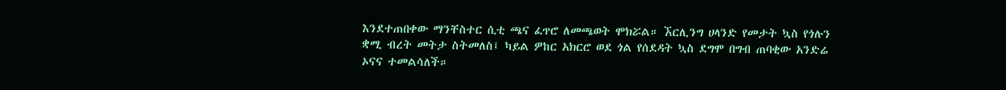እንደተጠበቀው ማንቸስተር ሲቲ ጫና ፈጥሮ ለመጫወት ሞክሯል። ኧርሊንግ ሀላንድ የመታት ኳስ የጎሉን ቋሚ ብረት መትታ ስትመለስ፤ ካይል ዎከር አክርሮ ወደ ጎል የሰደዳት ኳስ ደግሞ በግብ ጠባቂው አንድሬ ኦናና ተመልሳለች።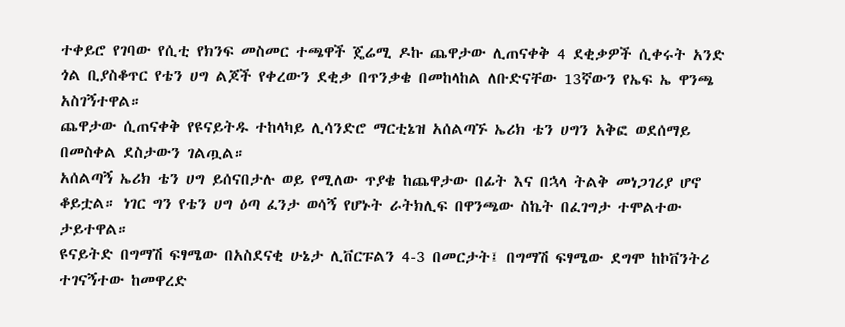ተቀይሮ የገባው የሲቲ የክንፍ መስመር ተጫዋች ጄሬሚ ዶኩ ጨዋታው ሊጠናቀቅ 4 ደቂቃዎች ሲቀሩት አንድ ጎል ቢያስቆጥር የቴን ሀግ ልጆች የቀረውን ደቂቃ በጥንቃቄ በመከላከል ለቡድናቸው 13ኛውን የኤፍ ኤ ዋንጫ አስገኝተዋል።
ጨዋታው ሲጠናቀቅ የዩናይትዱ ተከላካይ ሊሳንድሮ ማርቲኔዝ አሰልጣኙ ኤሪክ ቴን ሀግን አቅፎ ወደሰማይ በመስቀል ደስታውን ገልጧል።
አሰልጣኝ ኤሪክ ቴን ሀግ ይሰናበታሉ ወይ የሚለው ጥያቄ ከጨዋታው በፊት እና በኋላ ትልቅ መነጋገሪያ ሆኖ ቆይቷል። ነገር ግን የቴን ሀግ ዕጣ ፈንታ ወሳኝ የሆኑት ራትክሊፍ በዋንጫው ስኬት በፈገግታ ተሞልተው ታይተዋል።
ዩናይትድ በግማሽ ፍፃሜው በአስደናቂ ሁኔታ ሊቨርፑልን 4-3 በመርታት፤ በግማሽ ፍፃሜው ደግሞ ከኮቨንትሪ ተገናኝተው ከመዋረድ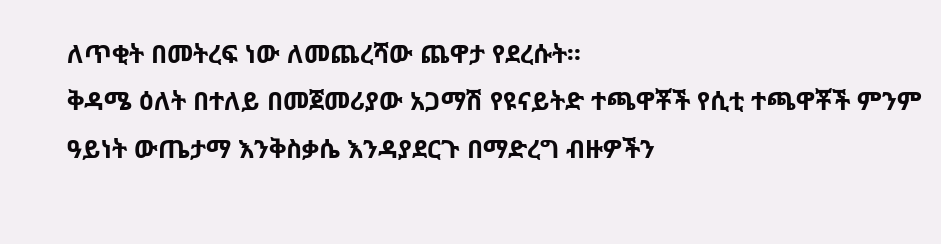ለጥቂት በመትረፍ ነው ለመጨረሻው ጨዋታ የደረሱት።
ቅዳሜ ዕለት በተለይ በመጀመሪያው አጋማሽ የዩናይትድ ተጫዋቾች የሲቲ ተጫዋቾች ምንም ዓይነት ውጤታማ እንቅስቃሴ እንዳያደርጉ በማድረግ ብዙዎችን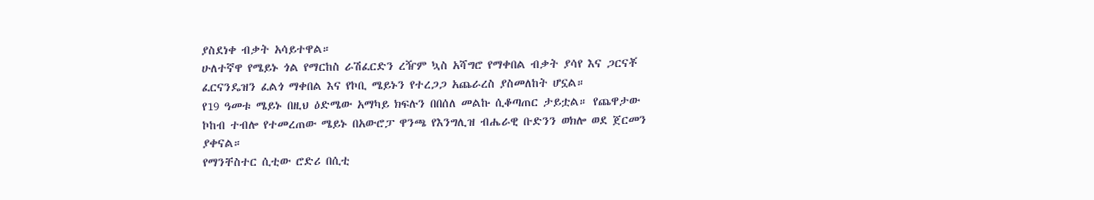ያስደነቀ ብቃት አሳይተዋል።
ሁለተኛዋ የሜይኑ ጎል የማርከስ ራሽፈርድን ረዥም ኳስ አሻግሮ የማቀበል ብቃት ያሳየ እና ጋርናቾ ፈርናንዴዝን ፈልጎ ማቀበል እና የኮቢ ሜይኑን የተረጋጋ አጨራረስ ያስመለከት ሆኗል።
የ19 ዓመቱ ሜይኑ በዚህ ዕድሜው አማካይ ክፍሉን በበሰለ መልኩ ሲቆጣጠር ታይቷል። የጨዋታው ኮከብ ተብሎ የተመረጠው ሜይኑ በአውሮፓ ዋንጫ የእንግሊዝ ብሔራዊ ቡድንን ወክሎ ወደ ጀርመን ያቀናል።
የማንቸስተር ሲቲው ሮድሪ በሲቲ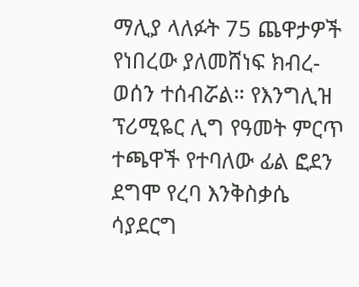ማሊያ ላለፉት 75 ጨዋታዎች የነበረው ያለመሸነፍ ክብረ-ወሰን ተሰብሯል። የእንግሊዝ ፕሪሚዬር ሊግ የዓመት ምርጥ ተጫዋች የተባለው ፊል ፎደን ደግሞ የረባ እንቅስቃሴ ሳያደርግ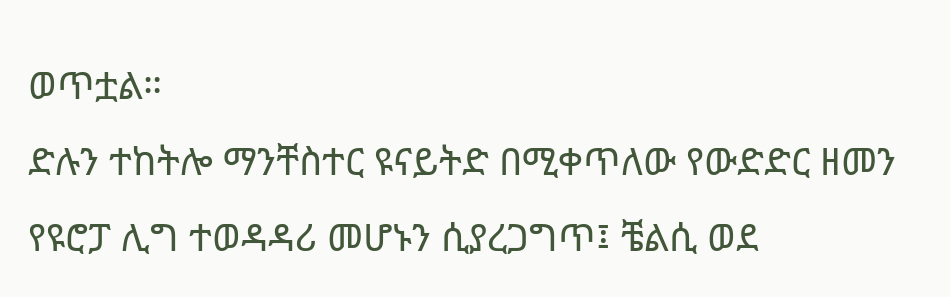ወጥቷል።
ድሉን ተከትሎ ማንቸስተር ዩናይትድ በሚቀጥለው የውድድር ዘመን የዩሮፓ ሊግ ተወዳዳሪ መሆኑን ሲያረጋግጥ፤ ቼልሲ ወደ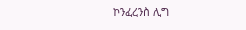ኮንፈረንስ ሊግ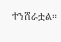ተንሸራቷል።